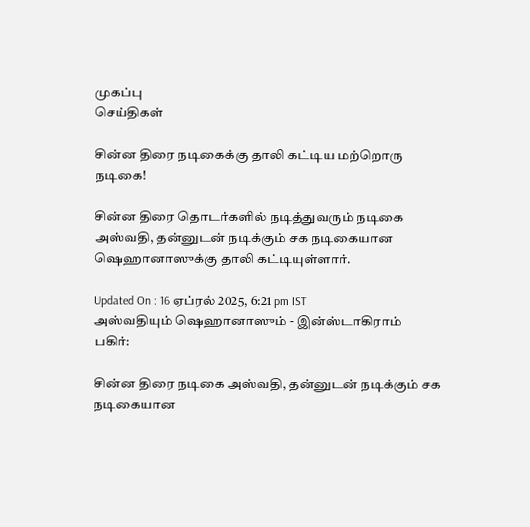முகப்பு
செய்திகள்

சின்ன திரை நடிகைக்கு தாலி கட்டிய மற்றொரு நடிகை!

சின்ன திரை தொடர்களில் நடித்துவரும் நடிகை அஸ்வதி, தன்னுடன் நடிக்கும் சக நடிகையான ஷெஹானாஸுக்கு தாலி கட்டியுள்ளார்.

Updated On : 16 ஏப்ரல் 2025, 6:21 pm IST
அஸ்வதியும் ஷெஹானாஸும் - இன்ஸ்டாகிராம்
பகிர்:

சின்ன திரை நடிகை அஸ்வதி, தன்னுடன் நடிக்கும் சக நடிகையான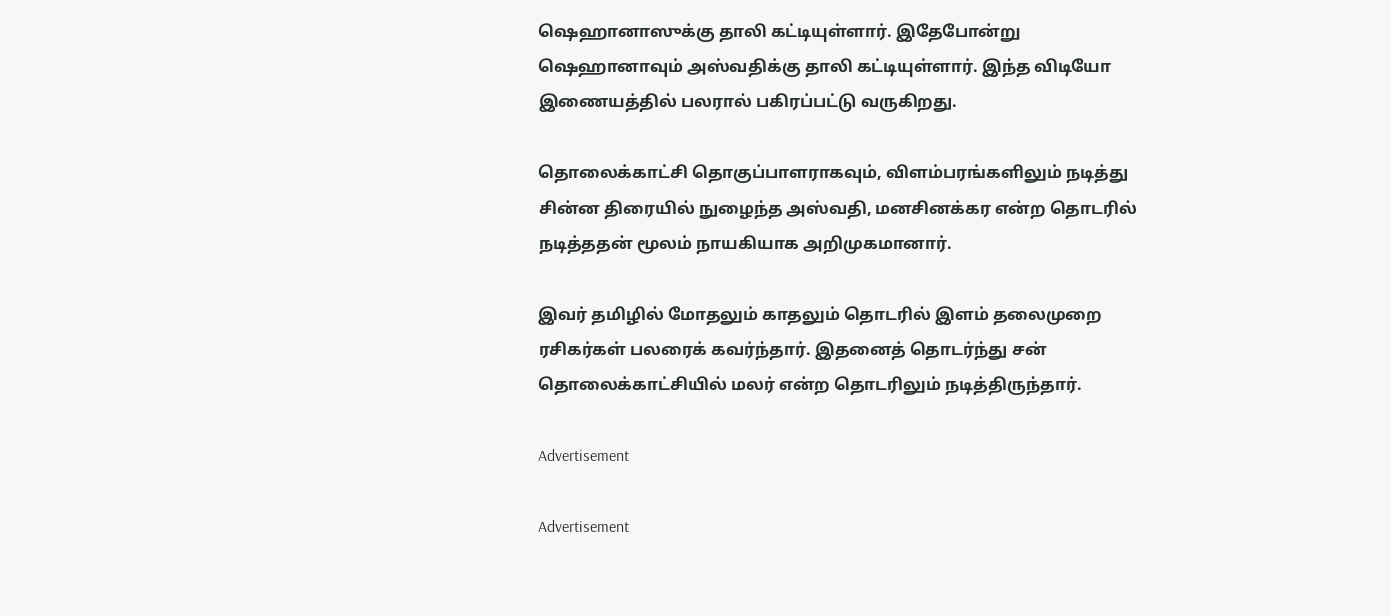ஷெஹானாஸுக்கு தாலி கட்டியுள்ளார். இதேபோன்று ஷெஹானாவும் அஸ்வதிக்கு தாலி கட்டியுள்ளார். இந்த விடியோ இணையத்தில் பலரால் பகிரப்பட்டு வருகிறது.

தொலைக்காட்சி தொகுப்பாளராகவும், விளம்பரங்களிலும் நடித்து சின்ன திரையில் நுழைந்த அஸ்வதி, மனசினக்கர என்ற தொடரில் நடித்ததன் மூலம் நாயகியாக அறிமுகமானார்.

இவர் தமிழில் மோதலும் காதலும் தொடரில் இளம் தலைமுறை ரசிகர்கள் பலரைக் கவர்ந்தார். இதனைத் தொடர்ந்து சன் தொலைக்காட்சியில் மலர் என்ற தொடரிலும் நடித்திருந்தார்.

Advertisement

Advertisement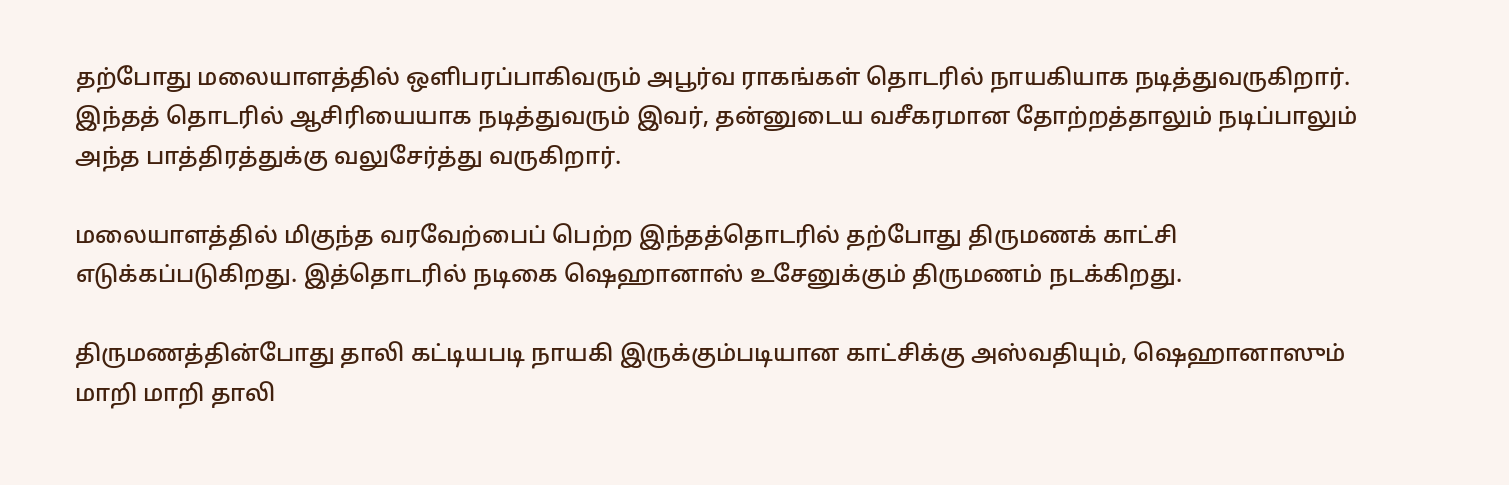தற்போது மலையாளத்தில் ஒளிபரப்பாகிவரும் அபூர்வ ராகங்கள் தொடரில் நாயகியாக நடித்துவருகிறார். இந்தத் தொடரில் ஆசிரியையாக நடித்துவரும் இவர், தன்னுடைய வசீகரமான தோற்றத்தாலும் நடிப்பாலும் அந்த பாத்திரத்துக்கு வலுசேர்த்து வருகிறார்.

மலையாளத்தில் மிகுந்த வரவேற்பைப் பெற்ற இந்தத்தொடரில் தற்போது திருமணக் காட்சி எடுக்கப்படுகிறது. இத்தொடரில் நடிகை ஷெஹானாஸ் உசேனுக்கும் திருமணம் நடக்கிறது.

திருமணத்தின்போது தாலி கட்டியபடி நாயகி இருக்கும்படியான காட்சிக்கு அஸ்வதியும், ஷெஹானாஸும் மாறி மாறி தாலி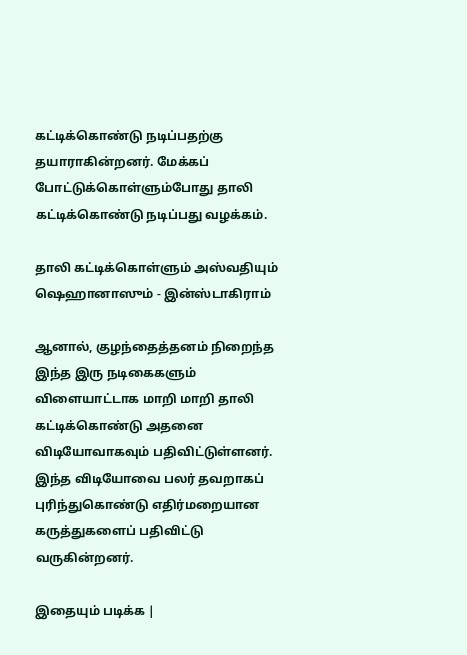கட்டிக்கொண்டு நடிப்பதற்கு தயாராகின்றனர். மேக்கப் போட்டுக்கொள்ளும்போது தாலி கட்டிக்கொண்டு நடிப்பது வழக்கம்.

தாலி கட்டிக்கொள்ளும் அஸ்வதியும் ஷெஹானாஸும் - இன்ஸ்டாகிராம்

ஆனால், குழந்தைத்தனம் நிறைந்த இந்த இரு நடிகைகளும் விளையாட்டாக மாறி மாறி தாலி கட்டிக்கொண்டு அதனை விடியோவாகவும் பதிவிட்டுள்ளனர். இந்த விடியோவை பலர் தவறாகப் புரிந்துகொண்டு எதிர்மறையான கருத்துகளைப் பதிவிட்டு வருகின்றனர்.

இதையும் படிக்க |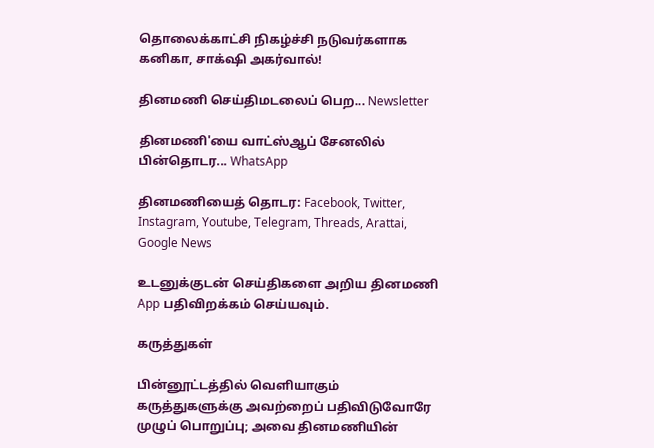தொலைக்காட்சி நிகழ்ச்சி நடுவர்களாக கனிகா, சாக்‌ஷி அகர்வால்!

தினமணி செய்திமடலைப் பெற... Newsletter

தினமணி'யை வாட்ஸ்ஆப் சேனலில் பின்தொடர... WhatsApp

தினமணியைத் தொடர: Facebook, Twitter, Instagram, Youtube, Telegram, Threads, Arattai, Google News

உடனுக்குடன் செய்திகளை அறிய தினமணி App பதிவிறக்கம் செய்யவும்.

கருத்துகள்

பின்னூட்டத்தில் வெளியாகும் கருத்துகளுக்கு அவற்றைப் பதிவிடுவோரே முழுப் பொறுப்பு; அவை தினமணியின்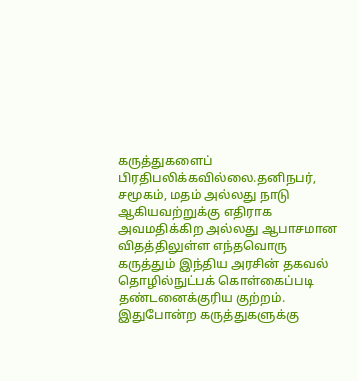கருத்துகளைப் பிரதிபலிக்கவில்லை.தனிநபர், சமூகம், மதம் அல்லது நாடு ஆகியவற்றுக்கு எதிராக அவமதிக்கிற அல்லது ஆபாசமான விதத்திலுள்ள எந்தவொரு கருத்தும் இந்திய அரசின் தகவல் தொழில்நுட்பக் கொள்கைப்படி தண்டனைக்குரிய குற்றம். இதுபோன்ற கருத்துகளுக்கு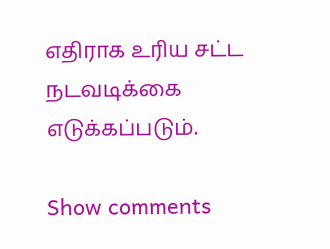எதிராக உரிய சட்ட நடவடிக்கை எடுக்கப்படும்.

Show comments